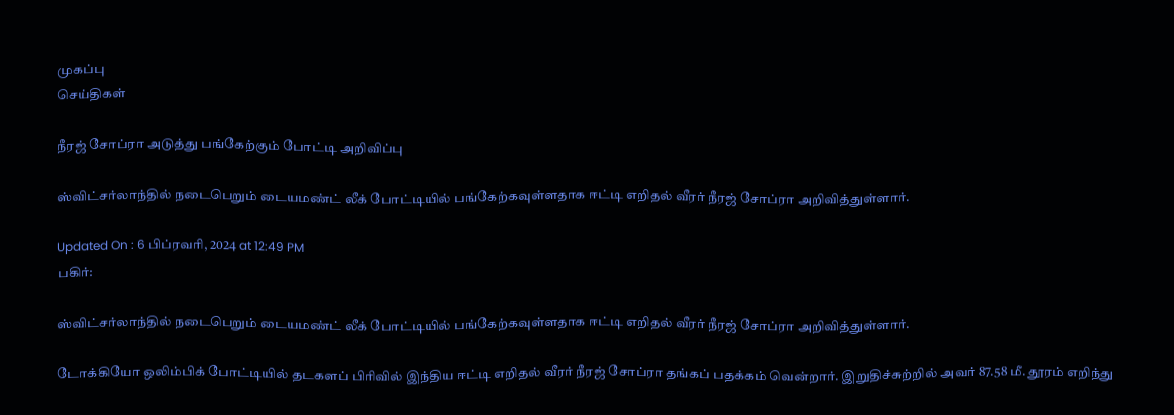முகப்பு
செய்திகள்

நீரஜ் சோப்ரா அடுத்து பங்கேற்கும் போட்டி அறிவிப்பு

ஸ்விட்சர்லாந்தில் நடைபெறும் டையமண்ட் லீக் போட்டியில் பங்கேற்கவுள்ளதாக ஈட்டி எறிதல் வீரர் நீரஜ் சோப்ரா அறிவித்துள்ளார்.

Updated On : 6 பிப்ரவரி, 2024 at 12:49 PM
பகிர்:

ஸ்விட்சர்லாந்தில் நடைபெறும் டையமண்ட் லீக் போட்டியில் பங்கேற்கவுள்ளதாக ஈட்டி எறிதல் வீரர் நீரஜ் சோப்ரா அறிவித்துள்ளார்.

டோக்கியோ ஒலிம்பிக் போட்டியில் தடகளப் பிரிவில் இந்திய ஈட்டி எறிதல் வீரர் நீரஜ் சோப்ரா தங்கப் பதக்கம் வென்றார். இறுதிச்சுற்றில் அவர் 87.58 மீ. தூரம் எறிந்து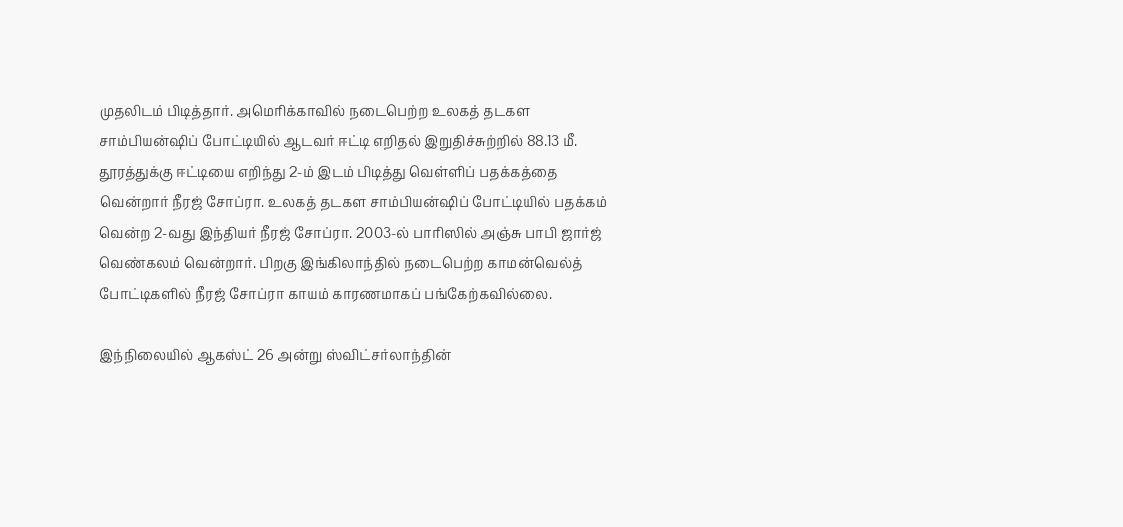முதலிடம் பிடித்தார். அமெரிக்காவில் நடைபெற்ற உலகத் தடகள சாம்பியன்ஷிப் போட்டியில் ஆடவர் ஈட்டி எறிதல் இறுதிச்சுற்றில் 88.13 மீ. தூரத்துக்கு ஈட்டியை எறிந்து 2-ம் இடம் பிடித்து வெள்ளிப் பதக்கத்தை வென்றார் நீரஜ் சோப்ரா. உலகத் தடகள சாம்பியன்ஷிப் போட்டியில் பதக்கம் வென்ற 2-வது இந்தியர் நீரஜ் சோப்ரா. 2003-ல் பாரிஸில் அஞ்சு பாபி ஜார்ஜ் வெண்கலம் வென்றார். பிறகு இங்கிலாந்தில் நடைபெற்ற காமன்வெல்த் போட்டிகளில் நீரஜ் சோப்ரா காயம் காரணமாகப் பங்கேற்கவில்லை.

இந்நிலையில் ஆகஸ்ட் 26 அன்று ஸ்விட்சர்லாந்தின்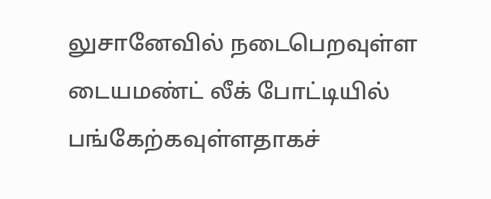லுசானேவில் நடைபெறவுள்ள டையமண்ட் லீக் போட்டியில் பங்கேற்கவுள்ளதாகச்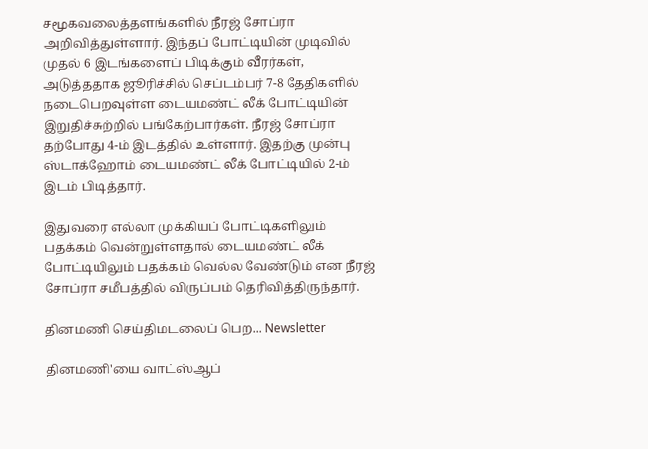சமூகவலைத்தளங்களில் நீரஜ் சோப்ரா அறிவித்துள்ளார். இந்தப் போட்டியின் முடிவில் முதல் 6 இடங்களைப் பிடிக்கும் வீரர்கள், அடுத்ததாக ஜூரிச்சில் செப்டம்பர் 7-8 தேதிகளில் நடைபெறவுள்ள டையமண்ட் லீக் போட்டியின் இறுதிச்சுற்றில் பங்கேற்பார்கள். நீரஜ் சோப்ரா தற்போது 4-ம் இடத்தில் உள்ளார். இதற்கு முன்பு ஸ்டாக்ஹோம் டையமண்ட் லீக் போட்டியில் 2-ம் இடம் பிடித்தார்.

இதுவரை எல்லா முக்கியப் போட்டிகளிலும் பதக்கம் வென்றுள்ளதால் டையமண்ட் லீக் போட்டியிலும் பதக்கம் வெல்ல வேண்டும் என நீரஜ் சோப்ரா சமீபத்தில் விருப்பம் தெரிவித்திருந்தார்.

தினமணி செய்திமடலைப் பெற... Newsletter

தினமணி'யை வாட்ஸ்ஆப்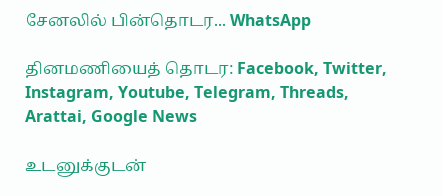சேனலில் பின்தொடர... WhatsApp

தினமணியைத் தொடர: Facebook, Twitter, Instagram, Youtube, Telegram, Threads, Arattai, Google News

உடனுக்குடன்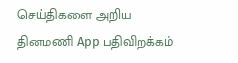செய்திகளை அறிய தினமணி App பதிவிறக்கம்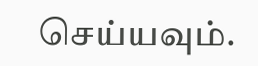செய்யவும்.